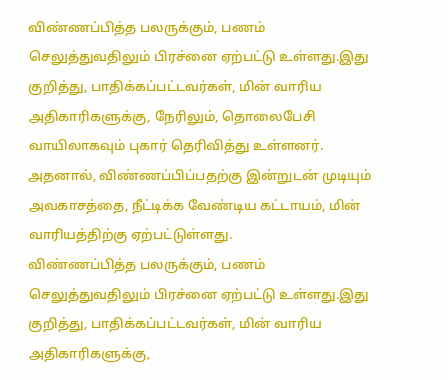விண்ணப்பித்த பலருக்கும், பணம் செலுத்துவதிலும் பிரச்னை ஏற்பட்டு உள்ளது.இது குறித்து, பாதிக்கப்பட்டவர்கள், மின் வாரிய அதிகாரிகளுக்கு, நேரிலும், தொலைபேசி வாயிலாகவும் புகார் தெரிவித்து உள்ளனர். அதனால், விண்ணப்பிப்பதற்கு இன்றுடன் முடியும் அவகாசத்தை, நீட்டிக்க வேண்டிய கட்டாயம், மின் வாரியத்திற்கு ஏற்பட்டுள்ளது.
விண்ணப்பித்த பலருக்கும், பணம் செலுத்துவதிலும் பிரச்னை ஏற்பட்டு உள்ளது.இது குறித்து, பாதிக்கப்பட்டவர்கள், மின் வாரிய அதிகாரிகளுக்கு,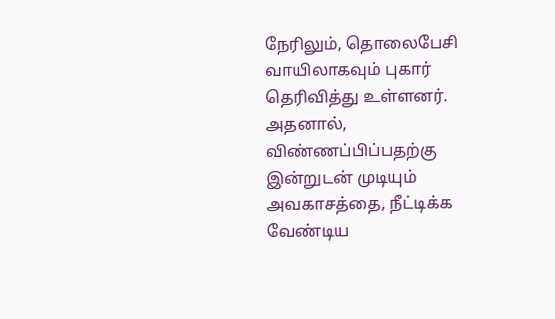நேரிலும், தொலைபேசி வாயிலாகவும் புகார் தெரிவித்து உள்ளனர். அதனால், விண்ணப்பிப்பதற்கு இன்றுடன் முடியும் அவகாசத்தை, நீட்டிக்க வேண்டிய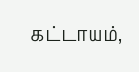கட்டாயம்,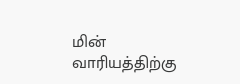மின் வாரியத்திற்கு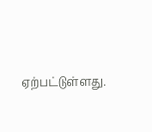ஏற்பட்டுள்ளது.